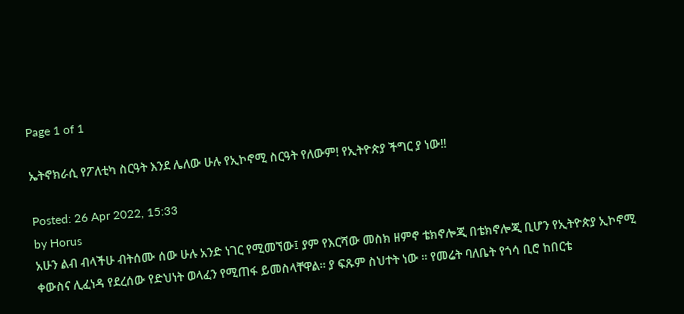Page 1 of 1

ኤትኖክራሲ የፖለቲካ ስርዓት እንደ ሌለው ሁሉ የኢኮኖሚ ስርዓት የለውም! የኢትዮጵያ ችግር ያ ነው!!

Posted: 26 Apr 2022, 15:33
by Horus
አሁን ልብ ብላችሁ ብትሰሙ ሰው ሁሉ አንድ ነገር የሚመኘው፤ ያም የእርሻው መስክ ዘምኖ ቴክኖሎጂ በቴክኖሎጂ ቢሆን የኢትዮጵያ ኢኮኖሚ ቀውስና ሊፈነዳ የደረሰው የድህነት ወላፈን የሚጠፋ ይመስላቸዋል። ያ ፍጹም ስህተት ነው ። የመሬት ባለቤት የጎሳ ቢሮ ከበርቴ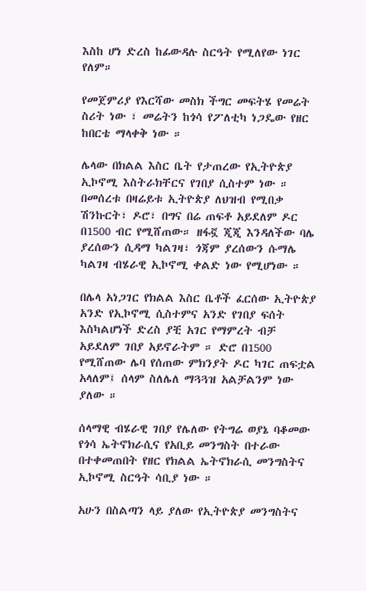እስከ ሆነ ድረስ ከፊውዳሉ ስርዓት የሚለየው ነገር የለም።

የመጀምሪያ የእርሻው መስክ ችግር መፍትሄ የመሬት ስሪት ነው ፣ መሬትን ከጎሳ የፖለቲካ ነጋዴው የዘር ከበርቴ ማላቀቅ ነው ።

ሌላው በክልል እስር ቤት የታጠረው የኢትዮጵያ ኢኮኖሚ እስትራክቸርና የገበያ ሲስተም ነው ። በመሰረቱ በዛሬይቱ ኢትዮጵያ ለህዝብ የሚበቃ ሽንኩርት፣ ዶሮ፣ በግና በሬ ጠፍቶ አይደለም ዶር በ1500 ብር የሚሸጠው። ዘፋኟ ጂጂ እንዳለችው ባሌ ያረሰውን ሲዳማ ካልገዛ፣ ጎጃም ያረሰውን ሱማሌ ካልገዛ ብሄራዊ ኢኮኖሚ ቀልድ ነው የሚሆነው ።

በሌላ አነጋገር የክልል እስር ቤቶች ፈርሰው ኢትዮጵያ አንድ የኢኮኖሚ ሲስተምና አንድ የገበያ ፍሰት እስካልሆነች ድረስ ያቺ አገር የማምረት ብቻ አይደለም ገበያ አይኖራትም ። ድሮ በ1500 የሚሸጠው ሌባ የሰጠው ምክንያት ዶር ካገር ጠፍቷል አላለም፤ ሰላም ስለሌለ ማጓጓዝ አልቻልንም ነው ያለው ።

ሰላማዊ ብሄራዊ ገበያ የሌለው የትግሬ ወያኔ ባቆመው የጎሳ ኤትኖክራሲና የአቢይ መንግስት በተራው በተቀመጠበት የዘር የክልል ኤትኖክራሲ መንግስትና ኢኮኖሚ ስርዓት ሳቢያ ነው ።

አሁን በስልጣን ላይ ያለው የኢትዮጵያ መንግስትና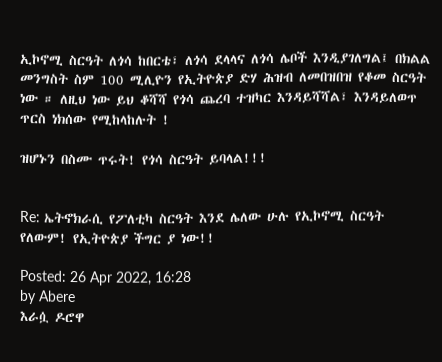ኢኮኖሚ ስርዓት ለጎሳ ከበርቴ፣ ለጎሳ ደላላና ለጎሳ ሌቦች እንዲያገለግል፤ በክልል መንግስት ስም 100 ሚሊዮን የኢትዮጵያ ድሃ ሕዝብ ለመበዝበዝ የቆመ ስርዓት ነው ። ለዚህ ነው ይህ ቆሻሻ የጎሳ ጨረባ ተዝካር እንዳይሻሻል፣ እንዳይለወጥ ጥርስ ነክሰው የሚከላከሉት !

ዝሆኑን በስሙ ጥሩት! የጎሳ ስርዓት ይባላል!!!


Re: ኤትኖክራሲ የፖለቲካ ስርዓት እንደ ሌለው ሁሉ የኢኮኖሚ ስርዓት የለውም! የኢትዮጵያ ችግር ያ ነው!!

Posted: 26 Apr 2022, 16:28
by Abere
እራሷ ዶሮዋ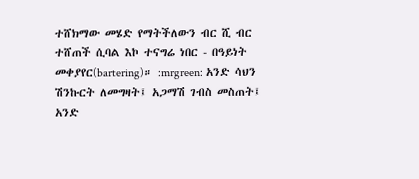ተሸክማው መሄድ የማትችለውን ብር ሺ ብር ተሸጠች ሲባል እኮ ተናግሬ ነበር - በዓይነት መቀያየር(bartering)። :mrgreen: አንድ ሳህን ሽንኩርት ለመግዛት፤ አጋማሽ ገብስ መስጠት፤ አንድ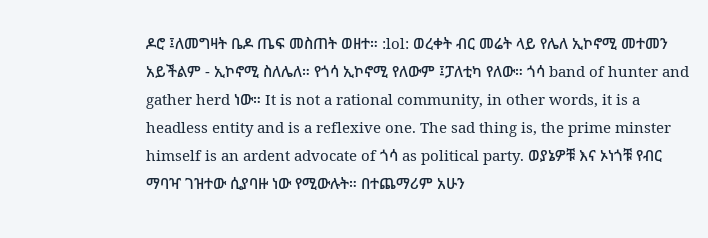ዶሮ ፤ለመግዛት ቤዶ ጤፍ መስጠት ወዘተ። :lol: ወረቀት ብር መሬት ላይ የሌለ ኢኮኖሚ መተመን አይችልም - ኢኮኖሚ ስለሌለ። የጎሳ ኢኮኖሚ የለውም ፤ፓለቲካ የለው። ጎሳ band of hunter and gather herd ነው። It is not a rational community, in other words, it is a headless entity and is a reflexive one. The sad thing is, the prime minster himself is an ardent advocate of ጎሳ as political party. ወያኔዎቹ እና ኦነጎቹ የብር ማባዣ ገዝተው ሲያባዙ ነው የሚውሉት። በተጨማሪም አሁን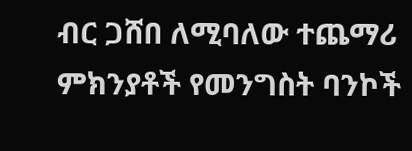ብር ጋሸበ ለሚባለው ተጨማሪ ምክንያቶች የመንግስት ባንኮች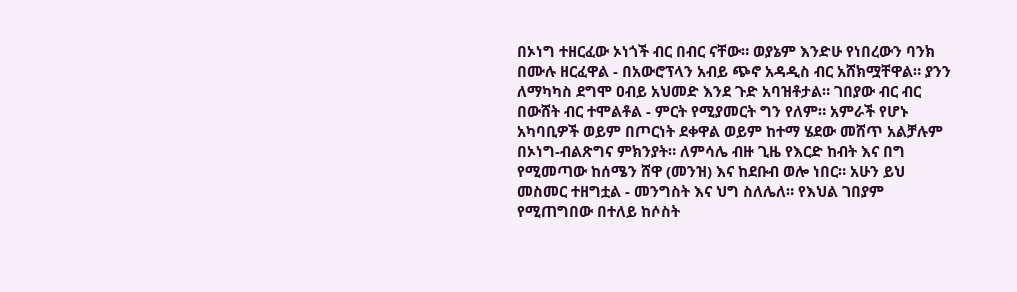በኦነግ ተዘርፈው ኦነጎች ብር በብር ናቸው። ወያኔም እንድሁ የነበረውን ባንክ በሙሉ ዘርፈዋል - በአውሮፕላን አብይ ጭኖ አዳዲስ ብር አሸክሟቸዋል። ያንን ለማካካስ ደግሞ ዐብይ አህመድ እንደ ጉድ አባዝቶታል። ገበያው ብር ብር በውሸት ብር ተሞልቶል - ምርት የሚያመርት ግን የለም። አምራች የሆኑ አካባቢዎች ወይም በጦርነት ደቀዋል ወይም ከተማ ሄደው መሸጥ አልቻሉም በኦነግ-ብልጽግና ምክንያት። ለምሳሌ ብዙ ጊዜ የእርድ ከብት እና በግ የሚመጣው ከሰሜን ሸዋ (መንዝ) እና ከደቡብ ወሎ ነበር። አሁን ይህ መስመር ተዘግቷል - መንግስት እና ህግ ስለሌለ። የእህል ገበያም የሚጠግበው በተለይ ከሶስት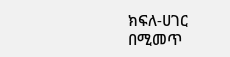ክፍለ-ሀገር በሚመጥ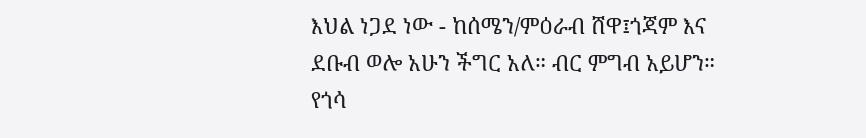እህል ነጋደ ነው - ከሰሜን/ምዕራብ ሸዋ፤ጎጃም እና ደቡብ ወሎ አሁን ችግር አለ። ብር ምግብ አይሆን። የጎሳ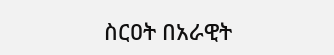ስርዐት በአራዊት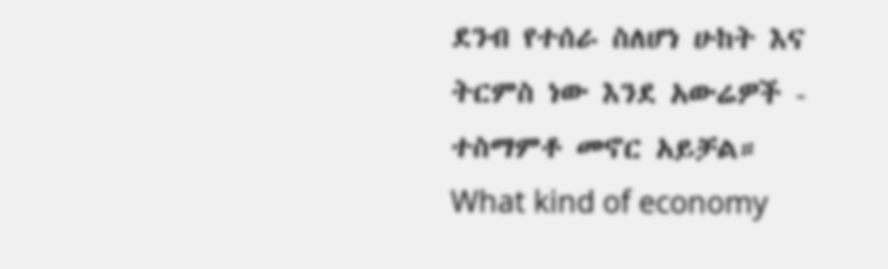ደንብ የተሰራ ስለሆነ ሁከት እና ትርምስ ነው እንደ አውሬዎች - ተስማምቶ መኖር አይቻል። What kind of economy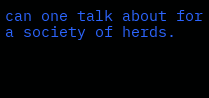can one talk about for a society of herds.